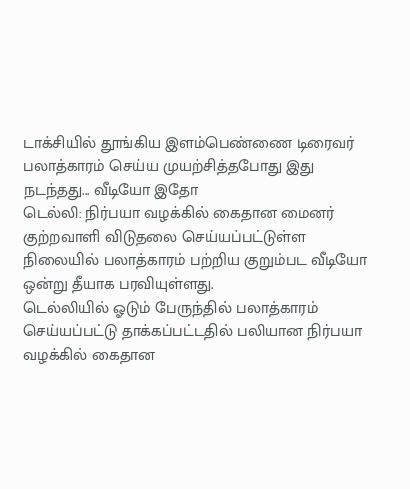டாக்சியில் தூங்கிய இளம்பெண்ணை டிரைவர் பலாத்காரம் செய்ய முயற்சித்தபோது இது நடந்தது... வீடியோ இதோ
டெல்லி: நிர்பயா வழக்கில் கைதான மைனர் குற்றவாளி விடுதலை செய்யப்பட்டுள்ள நிலையில் பலாத்காரம் பற்றிய குறும்பட வீடியோ ஒன்று தீயாக பரவியுள்ளது.
டெல்லியில் ஓடும் பேருந்தில் பலாத்காரம் செய்யப்பட்டு தாக்கப்பட்டதில் பலியான நிர்பயா வழக்கில் கைதான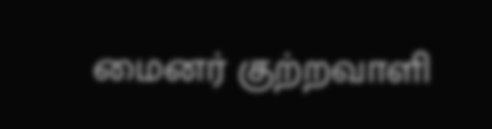மைனர் குற்றவாளி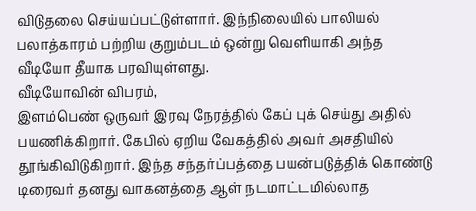விடுதலை செய்யப்பட்டுள்ளார். இந்நிலையில் பாலியல் பலாத்காரம் பற்றிய குறும்படம் ஒன்று வெளியாகி அந்த வீடியோ தீயாக பரவியுள்ளது.
வீடியோவின் விபரம்,
இளம்பெண் ஒருவர் இரவு நேரத்தில் கேப் புக் செய்து அதில் பயணிக்கிறார். கேபில் ஏறிய வேகத்தில் அவர் அசதியில் தூங்கிவிடுகிறார். இந்த சந்தர்ப்பத்தை பயன்படுத்திக் கொண்டு டிரைவர் தனது வாகனத்தை ஆள் நடமாட்டமில்லாத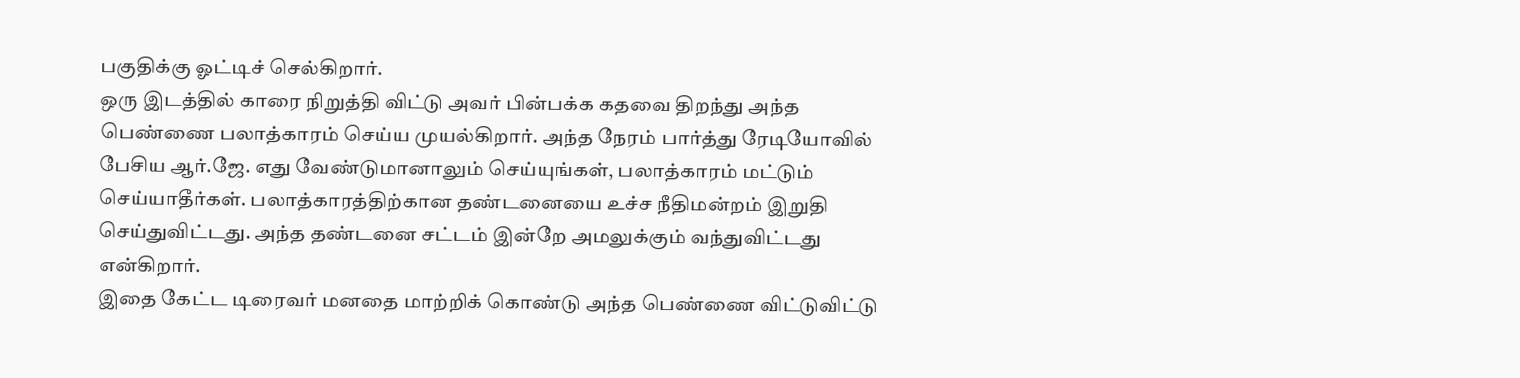பகுதிக்கு ஓட்டிச் செல்கிறார்.
ஒரு இடத்தில் காரை நிறுத்தி விட்டு அவர் பின்பக்க கதவை திறந்து அந்த பெண்ணை பலாத்காரம் செய்ய முயல்கிறார். அந்த நேரம் பார்த்து ரேடியோவில் பேசிய ஆர்.ஜே. எது வேண்டுமானாலும் செய்யுங்கள், பலாத்காரம் மட்டும் செய்யாதீர்கள். பலாத்காரத்திற்கான தண்டனையை உச்ச நீதிமன்றம் இறுதி செய்துவிட்டது. அந்த தண்டனை சட்டம் இன்றே அமலுக்கும் வந்துவிட்டது என்கிறார்.
இதை கேட்ட டிரைவர் மனதை மாற்றிக் கொண்டு அந்த பெண்ணை விட்டுவிட்டு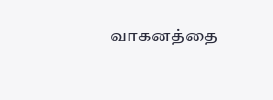வாகனத்தை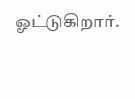ஓட்டுகிறார்.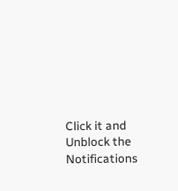Click it and Unblock the Notifications